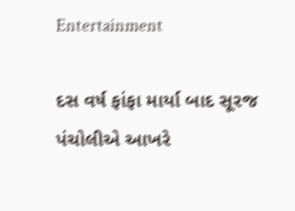Entertainment

દસ વર્ષ ફાંફા માર્યા બાદ સૂરજ પંચોલીએ આખરે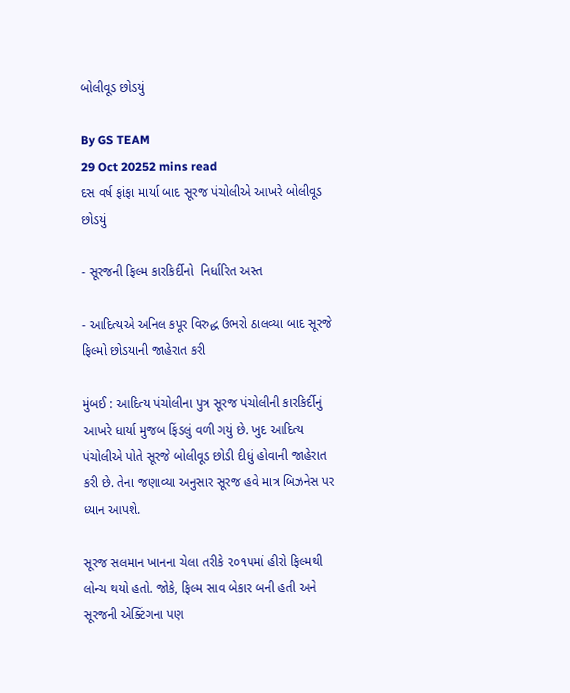બોલીવૂડ છોડયું

By GS TEAM
29 Oct 20252 mins read
દસ વર્ષ ફાંફા માર્યા બાદ સૂરજ પંચોલીએ આખરે બોલીવૂડ છોડયું

- સૂરજની ફિલ્મ કારકિર્દીનો  નિર્ધારિત અસ્ત

- આદિત્યએ અનિલ કપૂર વિરુદ્ધ ઉભરો ઠાલવ્યા બાદ સૂરજે ફિલ્મો છોડયાની જાહેરાત કરી

મુંબઈ : આદિત્ય પંચોલીના પુત્ર સૂરજ પંચોલીની કારકિર્દીનું આખરે ધાર્યા મુજબ ફિંડલું વળી ગયું છે. ખુદ આદિત્ય પંચોલીએ પોતે સૂરજે બોલીવૂડ છોડી દીધું હોવાની જાહેરાત કરી છે. તેના જણાવ્યા અનુસાર સૂરજ હવે માત્ર બિઝનેસ પર ધ્યાન આપશે.

સૂરજ સલમાન ખાનના ચેલા તરીકે ૨૦૧૫માં હીરો ફિલ્મથી લોન્ચ થયો હતો. જોકે, ફિલ્મ સાવ બેકાર બની હતી અને સૂરજની એક્ટિંગના પણ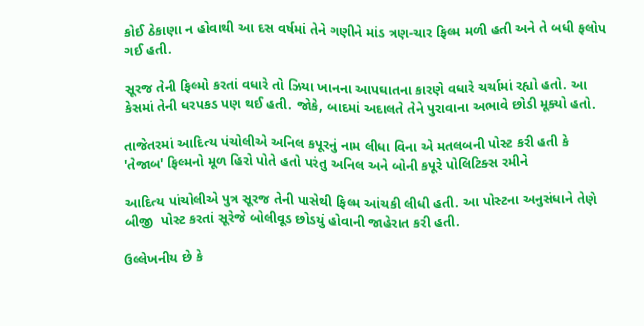કોઈ ઠેકાણા ન હોવાથી આ દસ વર્ષમાં તેને ગણીને માંડ ત્રણ-ચાર ફિલ્મ મળી હતી અને તે બધી ફલોપ ગઈ હતી.

સૂરજ તેની ફિલ્મો કરતાં વધારે તો ઝિયા ખાનના આપઘાતના કારણે વધારે ચર્ચામાં રહ્યો હતો. આ કેસમાં તેની ધરપકડ પણ થઈ હતી. જોકે, બાદમાં અદાલતે તેને પુરાવાના અભાવે છોડી મૂક્યો હતો.

તાજેતરમાં આદિત્ય પંચોલીએ અનિલ કપૂરનું નામ લીધા વિના એ મતલબની પોસ્ટ કરી હતી કે 'તેજાબ' ફિલ્મનો મૂળ હિરો પોતે હતો પરંતુ અનિલ અને બોની કપૂરે પોલિટિક્સ રમીને

આદિત્ય પાંચોલીએ પુત્ર સૂરજ તેની પાસેથી ફિલ્મ આંચકી લીધી હતી. આ પોસ્ટના અનુસંધાને તેણે બીજી  પોસ્ટ કરતાં સૂરેજે બોલીવૂડ છોડયું હોવાની જાહેરાત કરી હતી.

ઉલ્લેખનીય છે કે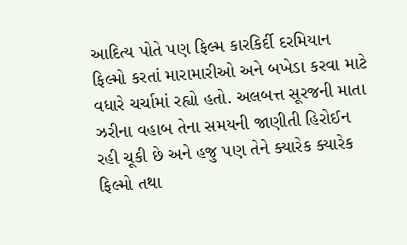આદિત્ય પોતે પણ ફિલ્મ કારકિર્દી દરમિયાન ફિલ્મો કરતાં મારામારીઓ અને બખેડા કરવા માટે વધારે ચર્ચામાં રહ્યો હતો. અલબત્ત સૂરજની માતા ઝરીના વહાબ તેના સમયની જાણીતી હિરોઈન રહી ચૂકી છે અને હજુ પણ તેને ક્યારેક ક્યારેક ફિલ્મો તથા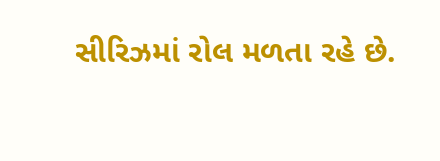સીરિઝમાં રોલ મળતા રહે છે.